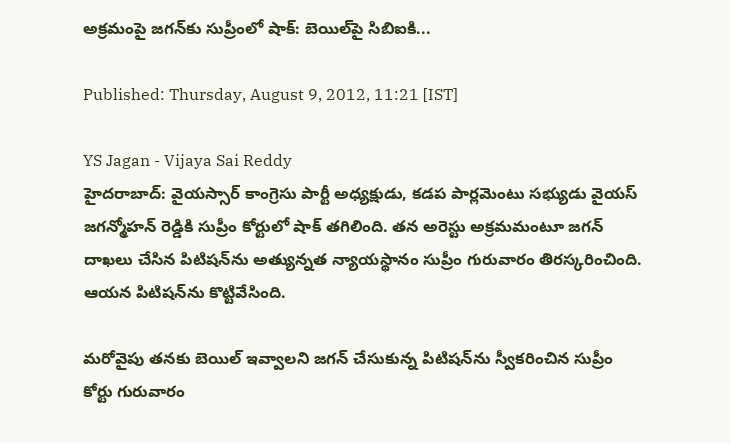అక్రమంపై జగన్‌కు సుప్రీంలో షాక్: బెయిల్‌పై సిబిఐకి...

Published: Thursday, August 9, 2012, 11:21 [IST]

YS Jagan - Vijaya Sai Reddy
హైదరాబాద్: వైయస్సార్ కాంగ్రెసు పార్టీ అధ్యక్షుడు, కడప పార్లమెంటు సభ్యుడు వైయస్ జగన్మోహన్ రెడ్డికి సుప్రీం కోర్టులో షాక్ తగిలింది. తన అరెస్టు అక్రమమంటూ జగన్ దాఖలు చేసిన పిటిషన్‌ను అత్యున్నత న్యాయస్థానం సుప్రీం గురువారం తిరస్కరించింది. ఆయన పిటిషన్‌ను కొట్టివేసింది.

మరోవైపు తనకు బెయిల్ ఇవ్వాలని జగన్ చేసుకున్న పిటిషన్‌ను స్వీకరించిన సుప్రీం కోర్టు గురువారం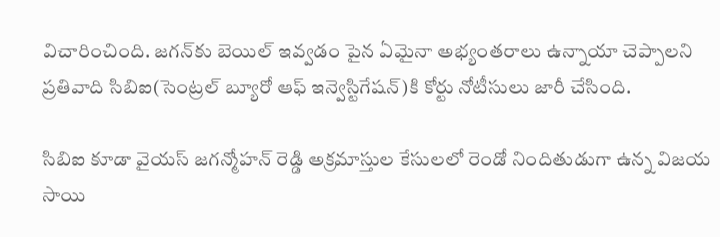విచారించింది. జగన్‌కు బెయిల్ ఇవ్వడం పైన ఏమైనా అభ్యంతరాలు ఉన్నాయా చెప్పాలని ప్రతివాది సిబిఐ(సెంట్రల్ బ్యూరో ఆఫ్ ఇన్వెస్టిగేషన్)కి కోర్టు నోటీసులు జారీ చేసింది.

సిబిఐ కూడా వైయస్ జగన్మోహన్ రెడ్డి అక్రమాస్తుల కేసులలో రెండో నిందితుడుగా ఉన్న విజయ సాయి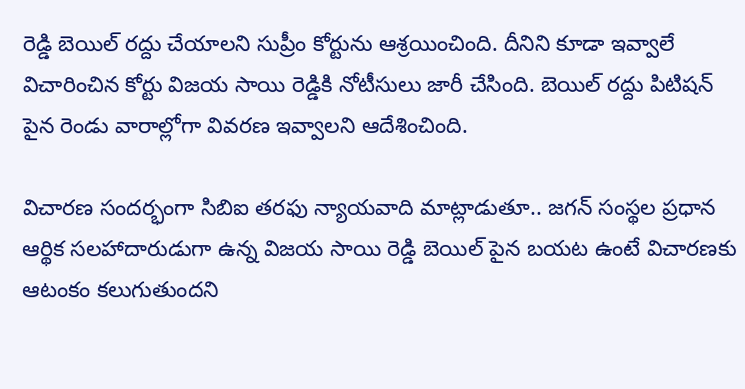రెడ్డి బెయిల్ రద్దు చేయాలని సుప్రీం కోర్టును ఆశ్రయించింది. దీనిని కూడా ఇవ్వాలే విచారించిన కోర్టు విజయ సాయి రెడ్డికి నోటీసులు జారీ చేసింది. బెయిల్ రద్దు పిటిషన్ పైన రెండు వారాల్లోగా వివరణ ఇవ్వాలని ఆదేశించింది.

విచారణ సందర్భంగా సిబిఐ తరఫు న్యాయవాది మాట్లాడుతూ.. జగన్ సంస్థల ప్రధాన ఆర్థిక సలహాదారుడుగా ఉన్న విజయ సాయి రెడ్డి బెయిల్ పైన బయట ఉంటే విచారణకు ఆటంకం కలుగుతుందని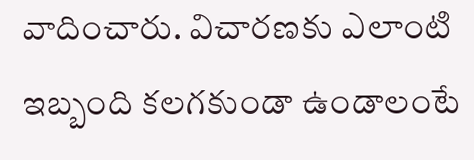వాదించారు. విచారణకు ఎలాంటి ఇబ్బంది కలగకుండా ఉండాలంటే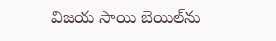విజయ సాయి బెయిల్‌ను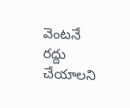వెంటనే రద్దు చేయాలని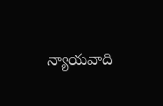న్యాయవాది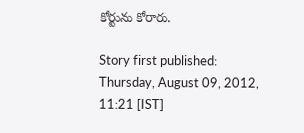కోర్టును కోరారు.

Story first published: Thursday, August 09, 2012, 11:21 [IST]